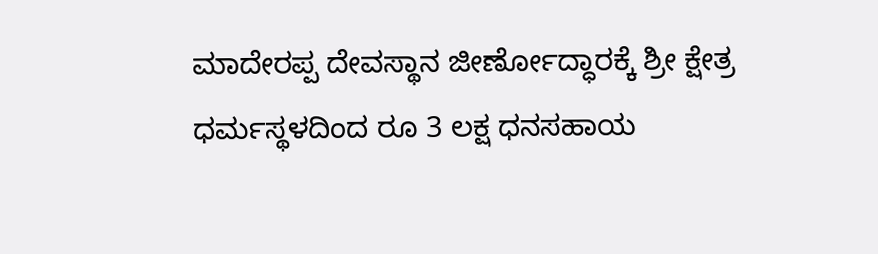ಮಾದೇರಪ್ಪ ದೇವಸ್ಥಾನ ಜೀರ್ಣೋದ್ಧಾರಕ್ಕೆ ಶ್ರೀ ಕ್ಷೇತ್ರ ಧರ್ಮಸ್ಥಳದಿಂದ ರೂ 3 ಲಕ್ಷ ಧನಸಹಾಯ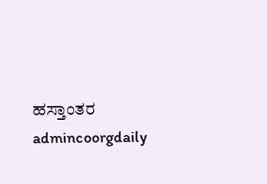ಹಸ್ತಾಂತರ
admincoorgdaily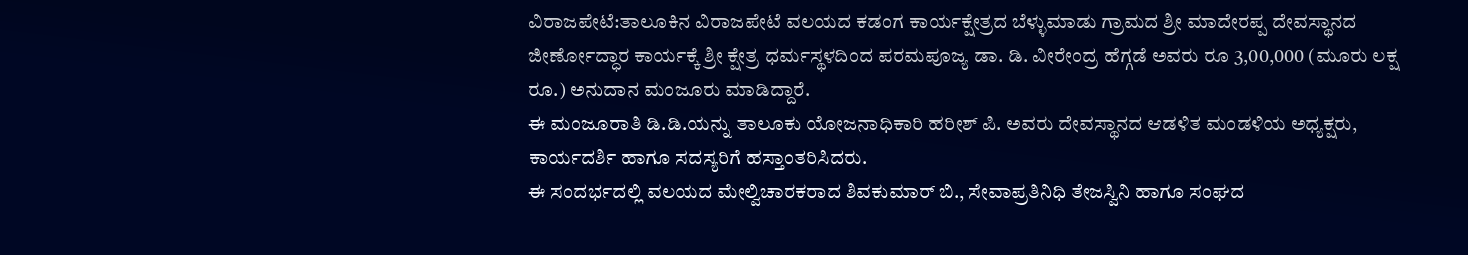ವಿರಾಜಪೇಟೆ:ತಾಲೂಕಿನ ವಿರಾಜಪೇಟೆ ವಲಯದ ಕಡಂಗ ಕಾರ್ಯಕ್ಷೇತ್ರದ ಬೆಳ್ಳುಮಾಡು ಗ್ರಾಮದ ಶ್ರೀ ಮಾದೇರಪ್ಪ ದೇವಸ್ಥಾನದ ಜೀರ್ಣೋದ್ಧಾರ ಕಾರ್ಯಕ್ಕೆ ಶ್ರೀ ಕ್ಷೇತ್ರ ಧರ್ಮಸ್ಥಳದಿಂದ ಪರಮಪೂಜ್ಯ ಡಾ. ಡಿ. ವೀರೇಂದ್ರ ಹೆಗ್ಗಡೆ ಅವರು ರೂ 3,00,000 (ಮೂರು ಲಕ್ಷ ರೂ.) ಅನುದಾನ ಮಂಜೂರು ಮಾಡಿದ್ದಾರೆ.
ಈ ಮಂಜೂರಾತಿ ಡಿ.ಡಿ.ಯನ್ನು ತಾಲೂಕು ಯೋಜನಾಧಿಕಾರಿ ಹರೀಶ್ ಪಿ. ಅವರು ದೇವಸ್ಥಾನದ ಆಡಳಿತ ಮಂಡಳಿಯ ಅಧ್ಯಕ್ಷರು, ಕಾರ್ಯದರ್ಶಿ ಹಾಗೂ ಸದಸ್ಯರಿಗೆ ಹಸ್ತಾಂತರಿಸಿದರು.
ಈ ಸಂದರ್ಭದಲ್ಲಿ ವಲಯದ ಮೇಲ್ವಿಚಾರಕರಾದ ಶಿವಕುಮಾರ್ ಬಿ., ಸೇವಾಪ್ರತಿನಿಧಿ ತೇಜಸ್ವಿನಿ ಹಾಗೂ ಸಂಘದ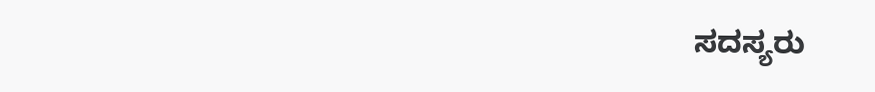ಸದಸ್ಯರು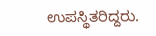ಉಪಸ್ಥಿತರಿದ್ದರು.